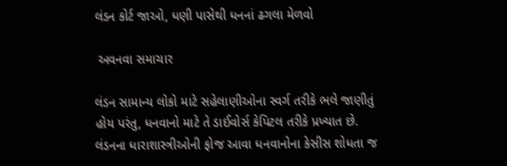લંડન કોર્ટ જાઓ, ધણી પાસેથી ધનનાં ઢગલા મેળવો

 અવનવા સમાચાર

લંડન સામાન્ય લોકો માટે સહેલાણીઓના સ્વર્ગ તરીકે ભલે જાણીતું હોય પરંતુ, ધનવાનો માટે તે ડાઈવોર્સ કેપિટલ તરીકે પ્રખ્યાત છે. લંડનના ધારાશાસ્ત્રીઓની ફોજ આવા ધનવાનોના કેસીસ શોધતા જ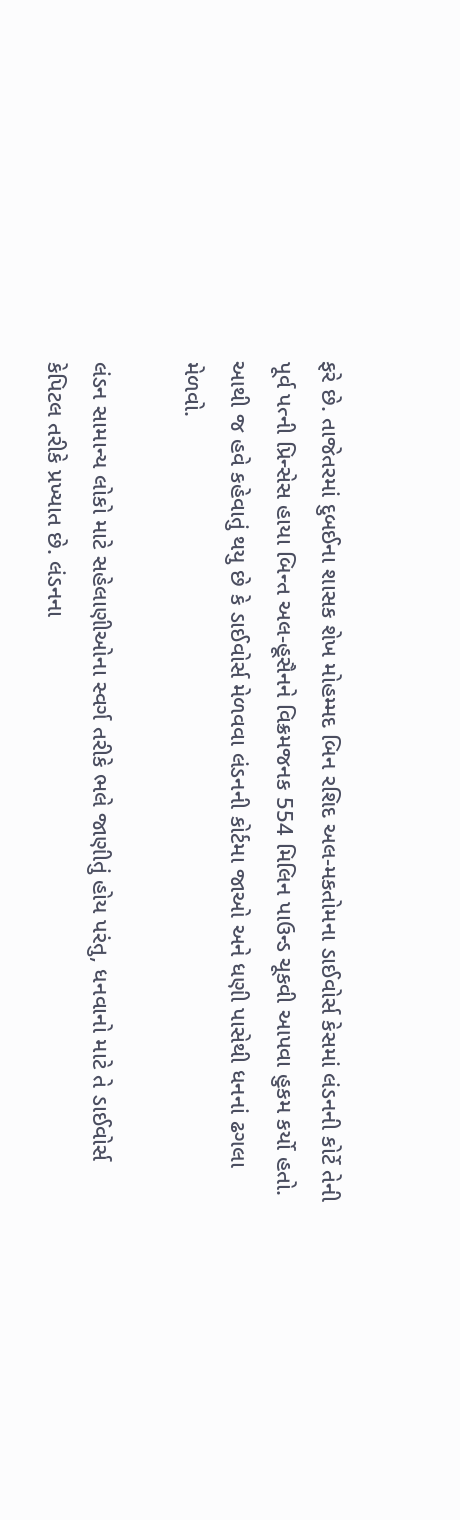ફરે છે. તાજેતરમાં દુબઈના શાસક શેખ મોહમ્મદ બિન રશિદ અલ-મકતોમના ડાઈવોર્સ કેસમાં લંડનની કોર્ટે તેની પૂર્વ પત્ની પ્રિન્સેસ હાયા બિન્ત અલ-હૂસૈનને વિક્રમજનક 554 મિલિન પાઉન્ડ ચૂકવી આપવા હુકમ કર્યો હતો. આથી જ હવે કહેવાતું થયુ છે કે ડાઈવોર્સ મેળવવા લંડનની કોર્ટમા જાઓ અને ધણી પાસેથી ધનનાં ઢગલા મેળવો.

લંડન સામાન્ય લોકો માટે સહેલાણીઓના સ્વર્ગ તરીકે ભલે જાણીતું હોય પરંતુ, ધનવાનો માટે તે ડાઈવોર્સ કેપિટલ તરીકે પ્રખ્યાત છે. લંડનના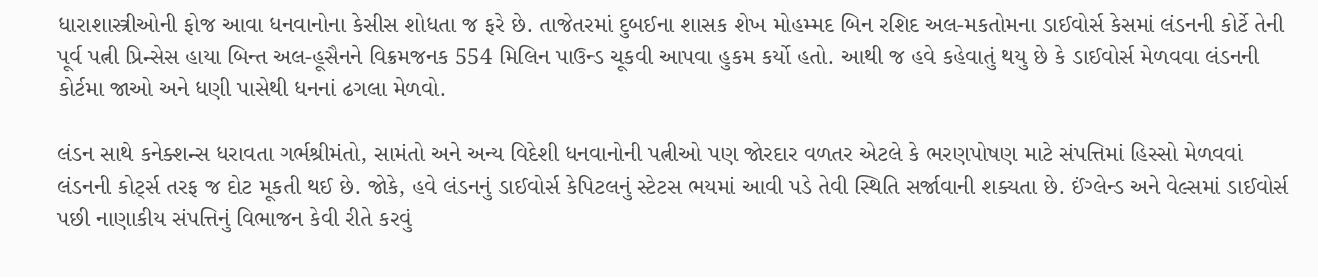ધારાશાસ્ત્રીઓની ફોજ આવા ધનવાનોના કેસીસ શોધતા જ ફરે છે. તાજેતરમાં દુબઈના શાસક શેખ મોહમ્મદ બિન રશિદ અલ-મકતોમના ડાઈવોર્સ કેસમાં લંડનની કોર્ટે તેની પૂર્વ પત્ની પ્રિન્સેસ હાયા બિન્ત અલ-હૂસૈનને વિક્રમજનક 554 મિલિન પાઉન્ડ ચૂકવી આપવા હુકમ કર્યો હતો. આથી જ હવે કહેવાતું થયુ છે કે ડાઈવોર્સ મેળવવા લંડનની કોર્ટમા જાઓ અને ધણી પાસેથી ધનનાં ઢગલા મેળવો.

લંડન સાથે કનેક્શન્સ ધરાવતા ગર્ભશ્રીમંતો, સામંતો અને અન્ય વિદેશી ધનવાનોની પત્નીઓ પણ જોરદાર વળતર એટલે કે ભરણપોષણ માટે સંપત્તિમાં હિસ્સો મેળવવાં લંડનની કોર્ટ્સ તરફ જ દોટ મૂકતી થઈ છે. જોકે, હવે લંડનનું ડાઈવોર્સ કેપિટલનું સ્ટેટસ ભયમાં આવી પડે તેવી સ્થિતિ સર્જાવાની શક્યતા છે. ઈંગ્લેન્ડ અને વેલ્સમાં ડાઈવોર્સ પછી નાણાકીય સંપત્તિનું વિભાજન કેવી રીતે કરવું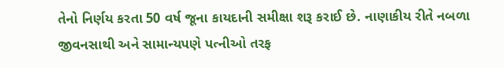તેનો નિર્ણય કરતા 50 વર્ષ જૂના કાયદાની સમીક્ષા શરૂ કરાઈ છે. નાણાકીય રીતે નબળા જીવનસાથી અને સામાન્યપણે પત્નીઓ તરફ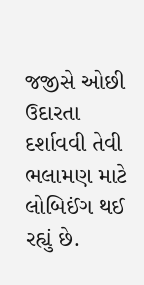જજીસે ઓછી ઉદારતા દર્શાવવી તેવી ભલામણ માટે લોબિઈંગ થઈ રહ્યું છે.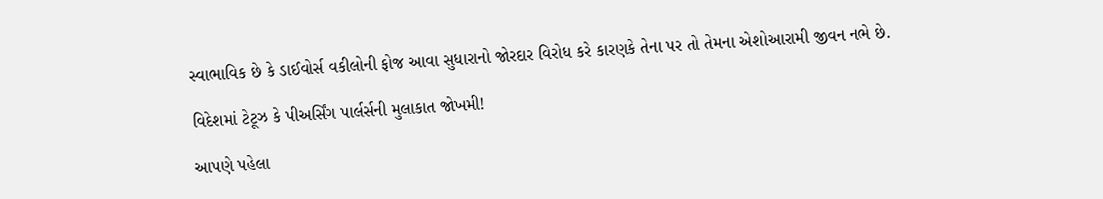સ્વાભાવિક છે કે ડાઈવોર્સ વકીલોની ફોજ આવા સુધારાનો જોરદાર વિરોધ કરે કારણકે તેના પર તો તેમના એશોઆરામી જીવન નભે છે.

વિદેશમાં ટેટૂઝ કે પીઅર્સિંગ પાર્લર્સની મુલાકાત જોખમી!

આપણે પહેલા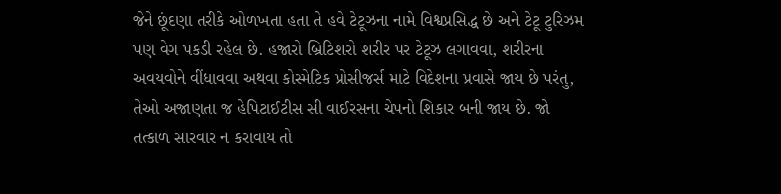જેને છૂંદણા તરીકે ઓળખતા હતા તે હવે ટેટૂઝના નામે વિશ્વપ્રસિદ્ધ છે અને ટેટૂ ટુરિઝમ પણ વેગ પકડી રહેલ છે. હજારો બ્રિટિશરો શરીર પર ટેટૂઝ લગાવવા, શરીરના અવયવોને વીંધાવવા અથવા કોસ્મેટિક પ્રોસીજર્સ માટે વિદેશના પ્રવાસે જાય છે પરંતુ, તેઓ અજાણતા જ હેપિટાઈટીસ સી વાઈરસના ચેપનો શિકાર બની જાય છે. જો તત્કાળ સારવાર ન કરાવાય તો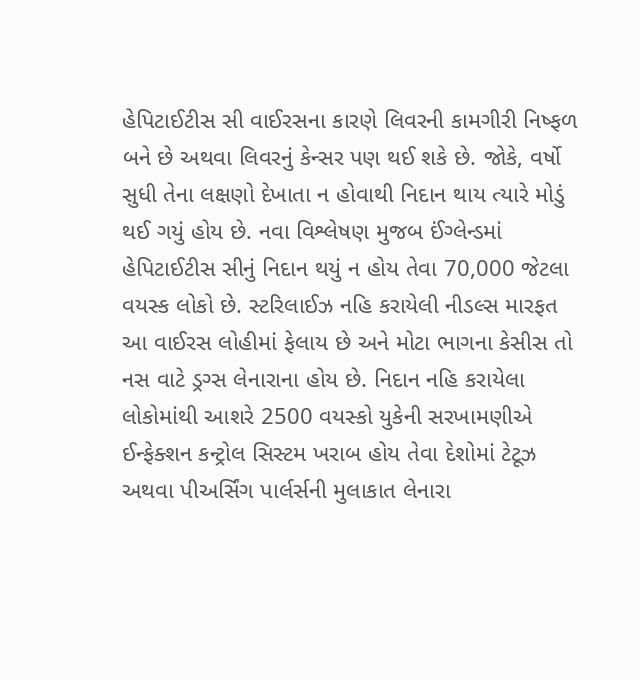હેપિટાઈટીસ સી વાઈરસના કારણે લિવરની કામગીરી નિષ્ફળ બને છે અથવા લિવરનું કેન્સર પણ થઈ શકે છે. જોકે, વર્ષો સુધી તેના લક્ષણો દેખાતા ન હોવાથી નિદાન થાય ત્યારે મોડું થઈ ગયું હોય છે. નવા વિશ્લેષણ મુજબ ઈંગ્લેન્ડમાં હેપિટાઈટીસ સીનું નિદાન થયું ન હોય તેવા 70,000 જેટલા વયસ્ક લોકો છે. સ્ટરિલાઈઝ નહિ કરાયેલી નીડલ્સ મારફત આ વાઈરસ લોહીમાં ફેલાય છે અને મોટા ભાગના કેસીસ તો નસ વાટે ડ્રગ્સ લેનારાના હોય છે. નિદાન નહિ કરાયેલા લોકોમાંથી આશરે 2500 વયસ્કો યુકેની સરખામણીએ ઈન્ફેક્શન કન્ટ્રોલ સિસ્ટમ ખરાબ હોય તેવા દેશોમાં ટેટૂઝ અથવા પીઅર્સિંગ પાર્લર્સની મુલાકાત લેનારા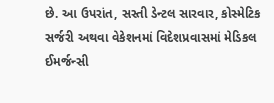છે. આ ઉપરાંત, સસ્તી ડેન્ટલ સારવાર, કોસ્મેટિક સર્જરી અથવા વેકેશનમાં વિદેશપ્રવાસમાં મેડિકલ ઈમર્જન્સી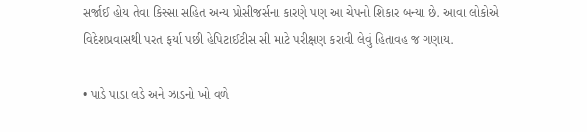સર્જાઈ હોય તેવા કિસ્સા સહિત અન્ય પ્રોસીજર્સના કારણે પણ આ ચેપનો શિકાર બન્યા છે. આવા લોકોએ વિદેશપ્રવાસથી પરત ફર્યા પછી હેપિટાઈટીસ સી માટે પરીક્ષણ કરાવી લેવું હિતાવહ જ ગણાય.

• પાડે પાડા લડે અને ઝાડનો ખો વળે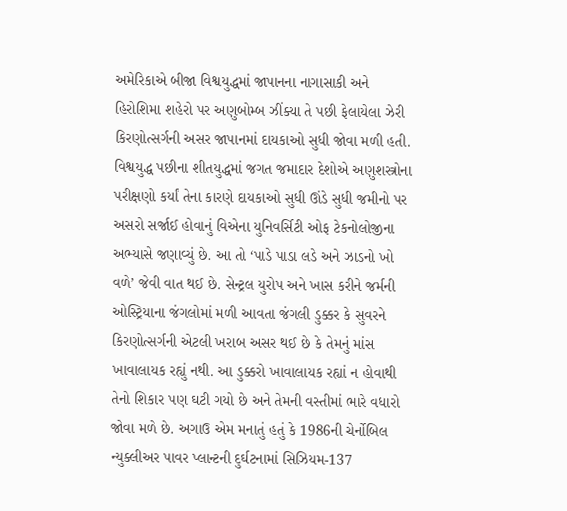અમેરિકાએ બીજા વિશ્વયુદ્ધમાં જાપાનના નાગાસાકી અને હિરોશિમા શહેરો પર અણુબોમ્બ ઝીંક્યા તે પછી ફેલાયેલા ઝેરી કિરણોત્સર્ગની અસર જાપાનમાં દાયકાઓ સુધી જોવા મળી હતી. વિશ્વયુદ્ધ પછીના શીતયુદ્ધમાં જગત જમાદાર દેશોએ અણુશસ્ત્રોના પરીક્ષણો કર્યાં તેના કારણે દાયકાઓ સુધી ઊંડે સુધી જમીનો પર અસરો સર્જાઈ હોવાનું વિએના યુનિવર્સિટી ઓફ ટેકનોલોજીના અભ્યાસે જણાવ્યું છે. આ તો ‘પાડે પાડા લડે અને ઝાડનો ખો વળે’ જેવી વાત થઈ છે. સેન્ટ્રલ યુરોપ અને ખાસ કરીને જર્મની ઓસ્ટ્રિયાના જંગલોમાં મળી આવતા જંગલી ડુક્કર કે સુવરને કિરણોત્સર્ગની એટલી ખરાબ અસર થઈ છે કે તેમનું માંસ ખાવાલાયક રહ્યું નથી. આ ડુક્કરો ખાવાલાયક રહ્યાં ન હોવાથી તેનો શિકાર પણ ઘટી ગયો છે અને તેમની વસ્તીમાં ભારે વધારો જોવા મળે છે. અગાઉ એમ મનાતું હતું કે 1986ની ચેર્નોબિલ ન્યુક્લીઅર પાવર પ્લાન્ટની દુર્ઘટનામાં સિઝિયમ-137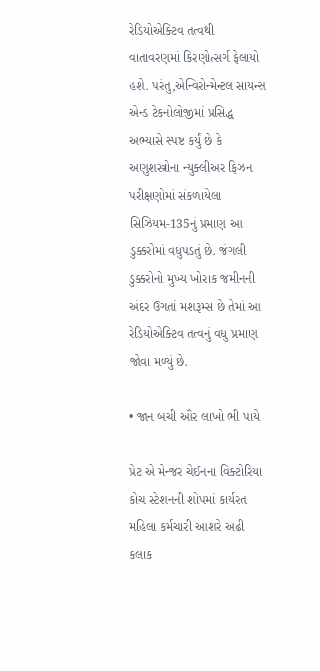રેડિયોએક્ટિવ તત્વથી વાતાવરણમાં કિરણોત્સર્ગ ફેલાયો હશે. પરંતુ,એન્વિરોન્મેન્ટલ સાયન્સ એન્ડ ટેકનોલોજીમાં પ્રસિદ્ધ અભ્યાસે સ્પષ્ટ કર્યું છે કે અણુશસ્ત્રોના ન્યુક્લીઅર ફિઝન પરીક્ષણોમાં સંકળાયેલા સિઝિયમ-135નું પ્રમાણ આ ડુક્કરોમાં વધુપડતું છે. જંગલી ડુક્કરોનો મુખ્ય ખોરાક જમીનની અંદર ઉગતાં મશરૂમ્સ છે તેમાં આ રેડિયોએક્ટિવ તત્વનું વધુ પ્રમાણ જોવા મળ્યું છે.

• જાન બચી ઔર લાખો ભી પાયે

પ્રેટ એ મેન્જર ચેઈનના વિક્ટોરિયા કોચ સ્ટેશનની શોપમાં કાર્યરત મહિલા કર્મચારી આશરે અઢી કલાક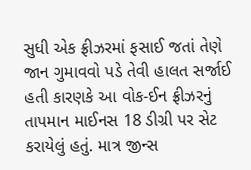સુધી એક ફ્રીઝરમાં ફસાઈ જતાં તેણે જાન ગુમાવવો પડે તેવી હાલત સર્જાઈ હતી કારણકે આ વોક-ઈન ફ્રીઝરનું તાપમાન માઈનસ 18 ડીગ્રી પર સેટ કરાયેલું હતું. માત્ર જીન્સ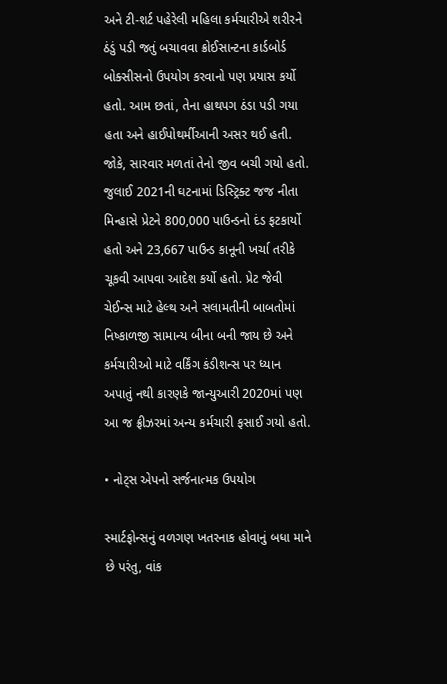અને ટી-શર્ટ પહેરેલી મહિલા કર્મચારીએ શરીરને ઠંડું પડી જતું બચાવવા ક્રોઈસાન્ટના કાર્ડબોર્ડ બોક્સીસનો ઉપયોગ કરવાનો પણ પ્રયાસ કર્યો હતો. આમ છતાં, તેના હાથપગ ઠંડા પડી ગયા હતા અને હાઈપોથર્મીઆની અસર થઈ હતી. જોકે, સારવાર મળતાં તેનો જીવ બચી ગયો હતો. જુલાઈ 2021ની ઘટનામાં ડિસ્ટ્રિક્ટ જજ નીતા મિન્હાસે પ્રેટને 800,000 પાઉન્ડનો દંડ ફટકાર્યો હતો અને 23,667 પાઉન્ડ કાનૂની ખર્ચા તરીકે ચૂકવી આપવા આદેશ કર્યો હતો. પ્રેટ જેવી ચેઈન્સ માટે હેલ્થ અને સલામતીની બાબતોમાં નિષ્કાળજી સામાન્ય બીના બની જાય છે અને કર્મચારીઓ માટે વર્કિંગ કંડીશન્સ પર ધ્યાન અપાતું નથી કારણકે જાન્યુઆરી 2020માં પણ આ જ ફ્રીઝરમાં અન્ય કર્મચારી ફસાઈ ગયો હતો.

• નોટ્સ એપનો સર્જનાત્મક ઉપયોગ

સ્માર્ટફોન્સનું વળગણ ખતરનાક હોવાનું બધા માને છે પરંતુ, વાંક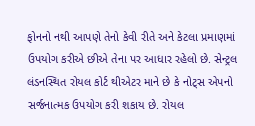ફોનનો નથી આપણે તેનો કેવી રીતે અને કેટલા પ્રમાણમાં ઉપયોગ કરીએ છીએ તેના પર આધાર રહેલો છે. સેન્ટ્રલ લંડનસ્થિત રોયલ કોર્ટ થીએટર માને છે કે નોટ્સ એપનો સર્જનાત્મક ઉપયોગ કરી શકાય છે. રોયલ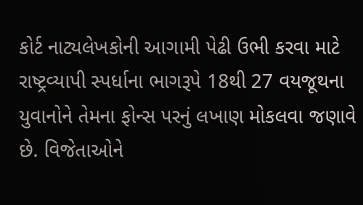કોર્ટ નાટ્યલેખકોની આગામી પેઢી ઉભી કરવા માટે રાષ્ટ્રવ્યાપી સ્પર્ધાના ભાગરૂપે 18થી 27 વયજૂથના યુવાનોને તેમના ફોન્સ પરનું લખાણ મોકલવા જણાવે છે. વિજેતાઓને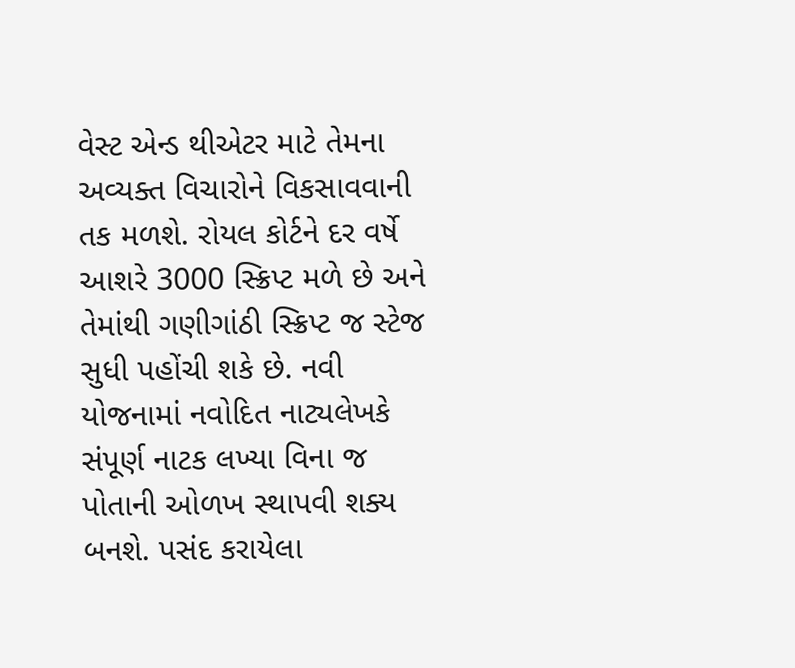વેસ્ટ એન્ડ થીએટર માટે તેમના અવ્યક્ત વિચારોને વિકસાવવાની તક મળશે. રોયલ કોર્ટને દર વર્ષે આશરે 3000 સ્ક્રિપ્ટ મળે છે અને તેમાંથી ગણીગાંઠી સ્ક્રિપ્ટ જ સ્ટેજ સુધી પહોંચી શકે છે. નવી યોજનામાં નવોદિત નાટ્યલેખકે સંપૂર્ણ નાટક લખ્યા વિના જ પોતાની ઓળખ સ્થાપવી શક્ય બનશે. પસંદ કરાયેલા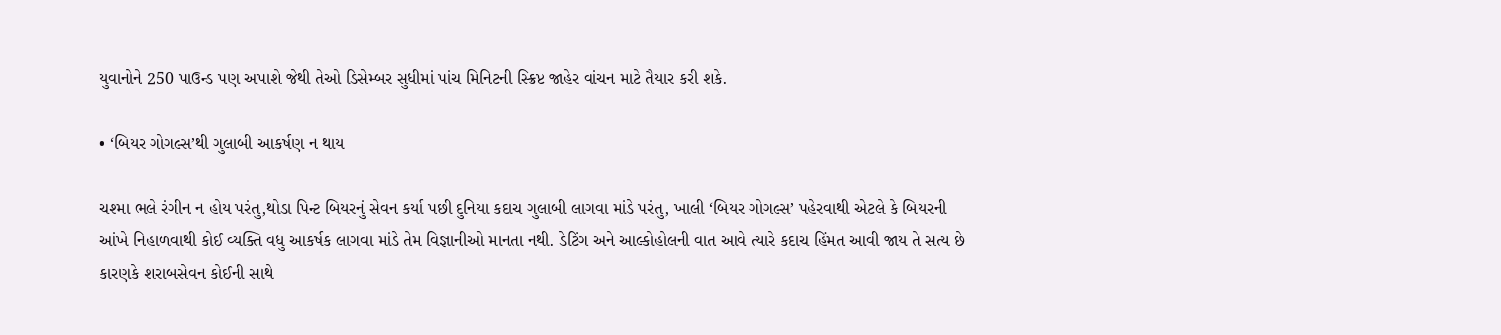યુવાનોને 250 પાઉન્ડ પણ અપાશે જેથી તેઓ ડિસેમ્બર સુધીમાં પાંચ મિનિટની સ્ક્રિપ્ટ જાહેર વાંચન માટે તૈયાર કરી શકે.

• ‘બિયર ગોગલ્સ’થી ગુલાબી આકર્ષણ ન થાય

ચશ્મા ભલે રંગીન ન હોય પરંતુ,થોડા પિન્ટ બિયરનું સેવન કર્યા પછી દુનિયા કદાચ ગુલાબી લાગવા માંડે પરંતુ, ખાલી ‘બિયર ગોગલ્સ’ પહેરવાથી એટલે કે બિયરની આંખે નિહાળવાથી કોઈ વ્યક્તિ વધુ આકર્ષક લાગવા માંડે તેમ વિજ્ઞાનીઓ માનતા નથી. ડેટિંગ અને આલ્કોહોલની વાત આવે ત્યારે કદાચ હિંમત આવી જાય તે સત્ય છે કારણકે શરાબસેવન કોઈની સાથે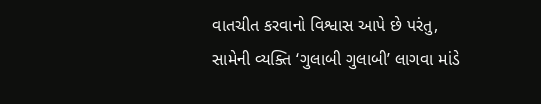વાતચીત કરવાનો વિશ્વાસ આપે છે પરંતુ, સામેની વ્યક્તિ ‘ગુલાબી ગુલાબી’ લાગવા માંડે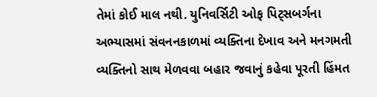તેમાં કોઈ માલ નથી. યુનિવર્સિટી ઓફ પિટ્સબર્ગના અભ્યાસમાં સંવનનકાળમાં વ્યક્તિના દેખાવ અને મનગમતી વ્યક્તિનો સાથ મેળવવા બહાર જવાનું કહેવા પૂરતી હિંમત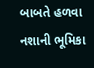બાબતે હળવા નશાની ભૂમિકા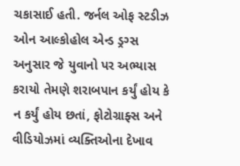ચકાસાઈ હતી. જર્નલ ઓફ સ્ટડીઝ ઓન આલ્કોહોલ એન્ડ ડ્રગ્સ અનુસાર જે યુવાનો પર અભ્યાસ કરાયો તેમણે શરાબપાન કર્યું હોય કે ન કર્યું હોય છતાં, ફોટોગ્રાફ્સ અને વીડિયોઝમાં વ્યક્તિઓના દેખાવ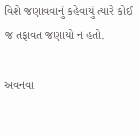વિશે જણાવવાનું કહેવાયું ત્યારે કોઈ જ તફાવત જણાયો ન હતો.

અવનવા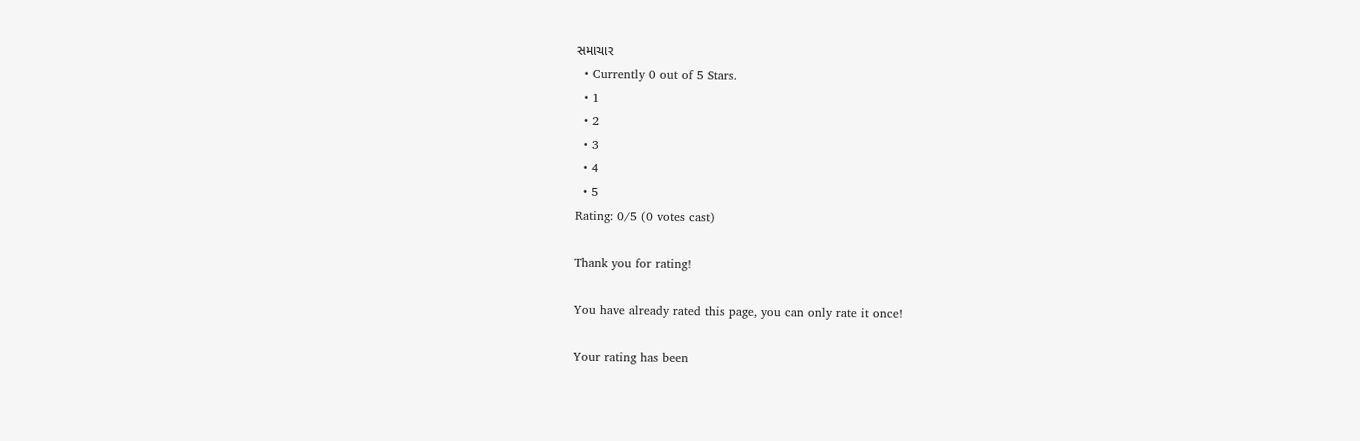સમાચાર
  • Currently 0 out of 5 Stars.
  • 1
  • 2
  • 3
  • 4
  • 5
Rating: 0/5 (0 votes cast)

Thank you for rating!

You have already rated this page, you can only rate it once!

Your rating has been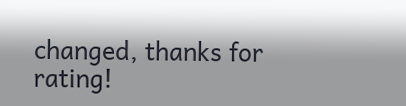changed, thanks for rating!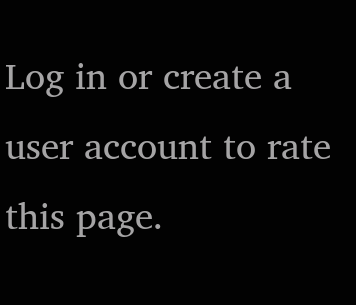Log in or create a user account to rate this page.